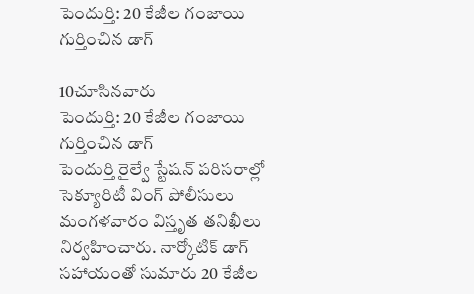పెందుర్తి: 20 కేజీల గంజాయి గుర్తించిన డాగ్

10చూసినవారు
పెందుర్తి: 20 కేజీల గంజాయి గుర్తించిన డాగ్
పెందుర్తి రైల్వే స్టేషన్ పరిసరాల్లో సెక్యూరిటీ వింగ్ పోలీసులు మంగళవారం విస్తృత తనిఖీలు నిర్వహించారు. నార్కోటిక్ డాగ్ సహాయంతో సుమారు 20 కేజీల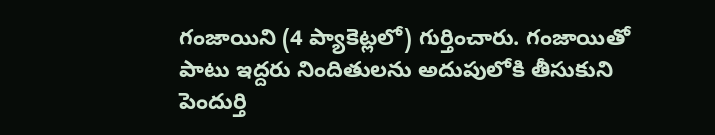గంజాయిని (4 ప్యాకెట్లలో) గుర్తించారు. గంజాయితో పాటు ఇద్దరు నిందితులను అదుపులోకి తీసుకుని పెందుర్తి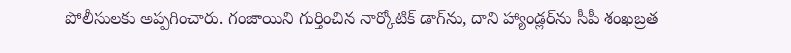పోలీసులకు అప్పగించారు. గంజాయిని గుర్తించిన నార్కోటిక్ డాగ్‌ను, దాని హ్యాండ్లర్‌ను సీపీ శంఖబ్రత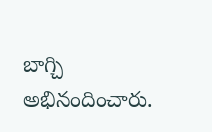బాగ్చి అభినందించారు.